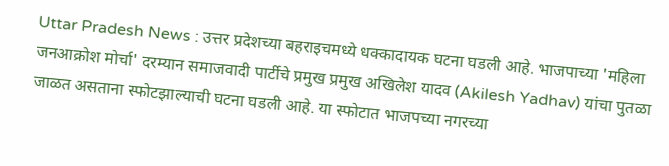Uttar Pradesh News : उत्तर प्रदेशच्या बहराइचमध्ये धक्कादायक घटना घडली आहे. भाजपाच्या 'महिला जनआक्रोश मोर्चा' दरम्यान समाजवादी पार्टीचे प्रमुख प्रमुख अखिलेश यादव (Akilesh Yadhav) यांचा पुतळा जाळत असताना स्फोटझाल्याची घटना घडली आहे. या स्फोटात भाजपच्या नगरच्या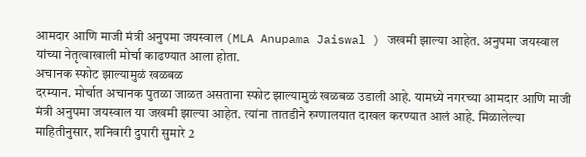आमदार आणि माजी मंत्री अनुपमा जयस्वाल (MLA Anupama Jaiswal ) जखमी झाल्या आहेत. अनुपमा जयस्वाल यांच्या नेतृत्वाखाली मोर्चा काढण्यात आला होता.
अचानक स्फोट झाल्यामुळं खळबळ
दरम्यान. मोर्चात अचानक पुतळा जाळत असताना स्फोट झाल्यामुळं खळबळ उडाली आहे. यामध्ये नगरच्या आमदार आणि माजी मंत्री अनुपमा जयस्वाल या जखमी झाल्या आहेत. त्यांना तातडीने रुग्णालयात दाखल करण्यात आलं आहे. मिळालेल्या माहितीनुसार, शनिवारी दुपारी सुमारे 2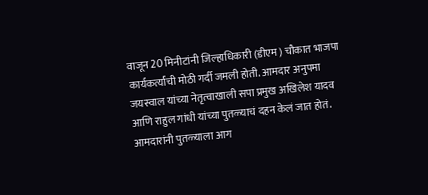वाजून 20 मिनीटांनी जिल्हाधिकारी (डीएम) चौकात भाजपा कार्यकर्त्यांची मोठी गर्दी जमली होती. आमदार अनुपमा जयस्वाल यांच्या नेतृत्वाखाली सपा प्रमुख अखिलेश यादव आणि राहुल गांधी यांच्या पुतळ्याचं दहन केलं जात होतं. आमदारांनी पुतळ्याला आग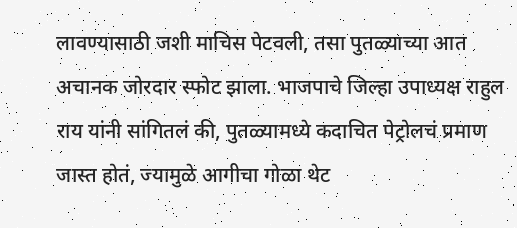लावण्यासाठी जशी माचिस पेटवली, तसा पुतळ्याच्या आत अचानक जोरदार स्फोट झाला. भाजपाचे जिल्हा उपाध्यक्ष राहुल राय यांनी सांगितलं की, पुतळ्यामध्ये कदाचित पेट्रोलचं प्रमाण जास्त होतं, ज्यामुळे आगीचा गोळा थेट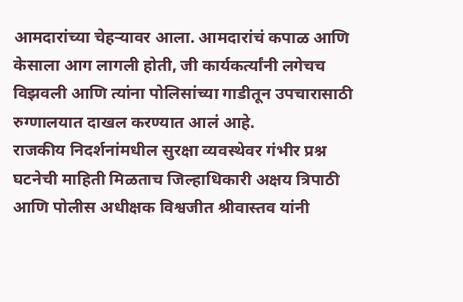आमदारांच्या चेहऱ्यावर आला. आमदारांचं कपाळ आणि केसाला आग लागली होती, जी कार्यकर्त्यांनी लगेचच विझवली आणि त्यांना पोलिसांच्या गाडीतून उपचारासाठी रुग्णालयात दाखल करण्यात आलं आहे.
राजकीय निदर्शनांमधील सुरक्षा व्यवस्थेवर गंभीर प्रश्न
घटनेची माहिती मिळताच जिल्हाधिकारी अक्षय त्रिपाठी आणि पोलीस अधीक्षक विश्वजीत श्रीवास्तव यांनी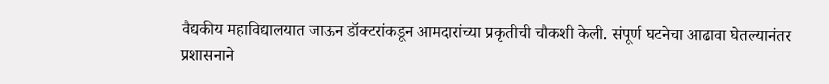वैद्यकीय महाविद्यालयात जाऊन डॉक्टरांकडून आमदारांच्या प्रकृतीची चौकशी केली. संपूर्ण घटनेचा आढावा घेतल्यानंतर प्रशासनाने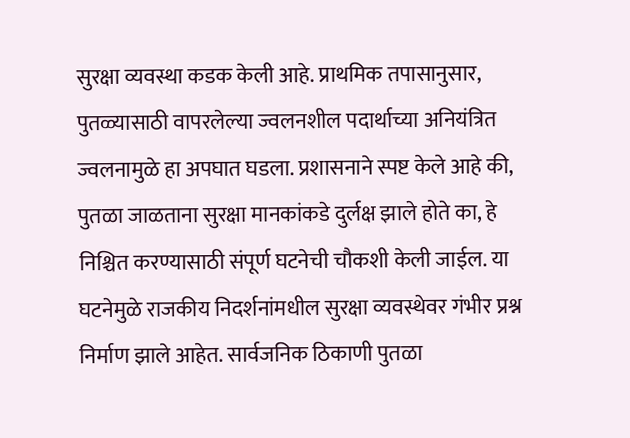सुरक्षा व्यवस्था कडक केली आहे. प्राथमिक तपासानुसार, पुतळ्यासाठी वापरलेल्या ज्वलनशील पदार्थाच्या अनियंत्रित ज्वलनामुळे हा अपघात घडला. प्रशासनाने स्पष्ट केले आहे की, पुतळा जाळताना सुरक्षा मानकांकडे दुर्लक्ष झाले होते का, हे निश्चित करण्यासाठी संपूर्ण घटनेची चौकशी केली जाईल. या घटनेमुळे राजकीय निदर्शनांमधील सुरक्षा व्यवस्थेवर गंभीर प्रश्न निर्माण झाले आहेत. सार्वजनिक ठिकाणी पुतळा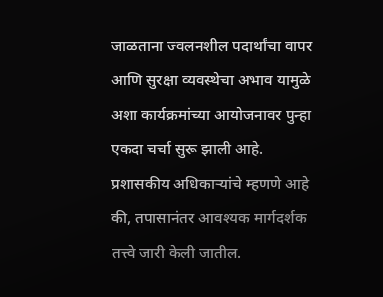जाळताना ज्वलनशील पदार्थांचा वापर आणि सुरक्षा व्यवस्थेचा अभाव यामुळे अशा कार्यक्रमांच्या आयोजनावर पुन्हा एकदा चर्चा सुरू झाली आहे. प्रशासकीय अधिकाऱ्यांचे म्हणणे आहे की, तपासानंतर आवश्यक मार्गदर्शक तत्त्वे जारी केली जातील.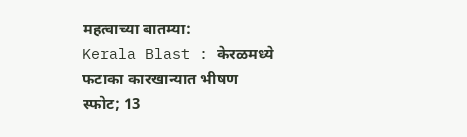महत्वाच्या बातम्या:
Kerala Blast : केरळमध्ये फटाका कारखान्यात भीषण स्फोट; 13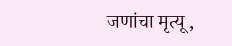जणांचा मृत्यू,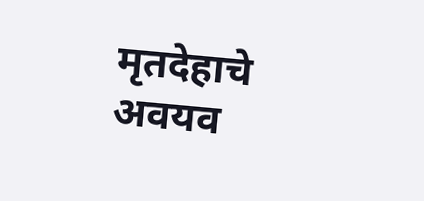मृतदेहाचे अवयव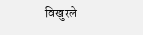विखुरले